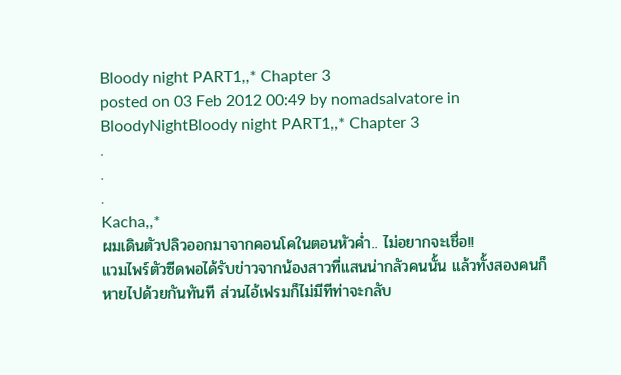Bloody night PART1,,* Chapter 3
posted on 03 Feb 2012 00:49 by nomadsalvatore in BloodyNightBloody night PART1,,* Chapter 3
.
.
.
Kacha,,*
ผมเดินตัวปลิวออกมาจากคอนโคในตอนหัวค่ำ.. ไม่อยากจะเชื่อ!!
แวมไพร์ตัวซีดพอได้รับข่าวจากน้องสาวที่แสนน่ากลัวคนนั้น แล้วทั้งสองคนก็หายไปด้วยกันทันที ส่วนไอ้เฟรมก็ไม่มีทีท่าจะกลับ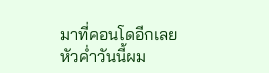มาที่คอนโดอีกเลย
หัวค่ำวันนี้ผม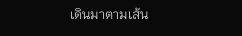เดินมาตามเส้น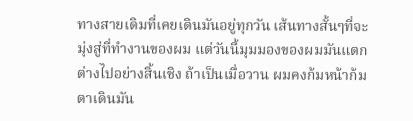ทางสายเดิมที่เคยเดินมันอยู่ทุกวัน เส้นทางสั้นๆที่จะมุ่งสู่ที่ทำงานของผม แต่วันนี้มุมมองของผมมันแตกต่างไปอย่างสิ้นเชิง ถ้าเป็นเมื่อวาน ผมคงก้มหน้าก้มตาเดินมัน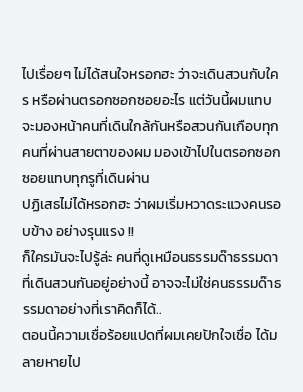ไปเรื่อยๆ ไม่ได้สนใจหรอกฮะ ว่าจะเดินสวนกับใคร หรือผ่านตรอกซอกซอยอะไร แต่วันนี้ผมแทบจะมองหน้าคนที่เดินใกล้กันหรือสวนกันเกือบทุกคนที่ผ่านสายตาของผม มองเข้าไปในตรอกซอกซอยแทบทุกรูที่เดินผ่าน
ปฏิเสธไม่ได้หรอกฮะ ว่าผมเริ่มหวาดระแวงคนรอบข้าง อย่างรุนแรง !!
ก็ใครมันจะไปรู้ล่ะ คนที่ดูเหมือนธรรมด๊าธรรมดาที่เดินสวนกันอยู่อย่างนี้ อาจจะไม่ใช่คนธรรมด๊าธรรมดาอย่างที่เราคิดก็ได้..
ตอนนี้ความเชื่อร้อยแปดที่ผมเคยปักใจเชื่อ ได้มลายหายไป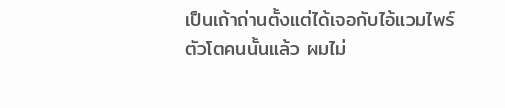เป็นเถ้าถ่านตั้งแต่ได้เจอกับไอ้แวมไพร์ตัวโตคนนั้นแล้ว ผมไม่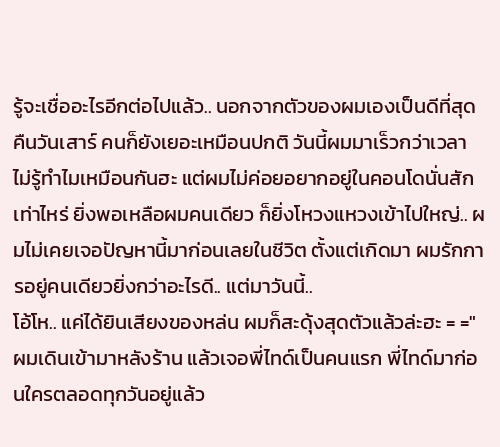รู้จะเชื่ออะไรอีกต่อไปแล้ว.. นอกจากตัวของผมเองเป็นดีที่สุด
คืนวันเสาร์ คนก็ยังเยอะเหมือนปกติ วันนี้ผมมาเร็วกว่าเวลา ไม่รู้ทำไมเหมือนกันฮะ แต่ผมไม่ค่อยอยากอยู่ในคอนโดนั่นสักเท่าไหร่ ยิ่งพอเหลือผมคนเดียว ก็ยิ่งโหวงแหวงเข้าไปใหญ่.. ผมไม่เคยเจอปัญหานี้มาก่อนเลยในชีวิต ตั้งแต่เกิดมา ผมรักการอยู่คนเดียวยิ่งกว่าอะไรดี.. แต่มาวันนี้..
โอ้โห.. แค่ได้ยินเสียงของหล่น ผมก็สะดุ้งสุดตัวแล้วล่ะฮะ = ="
ผมเดินเข้ามาหลังร้าน แล้วเจอพี่ไทด์เป็นคนแรก พี่ไทด์มาก่อนใครตลอดทุกวันอยู่แล้ว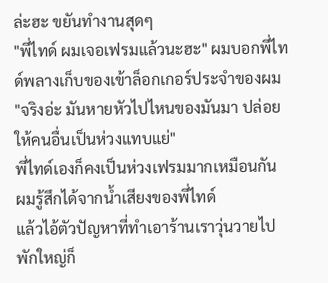ล่ะฮะ ขยันทำงานสุดๆ
"พี่ไทด์ ผมเจอเฟรมแล้วนะฮะ" ผมบอกพี่ไทด์พลางเก็บของเข้าล็อกเกอร์ประจำของผม
"จริงอ่ะ มันหายหัวไปไหนของมันมา ปล่อยให้คนอื่นเป็นห่วงแทบแย่"
พี่ไทด์เองก็คงเป็นห่วงเฟรมมากเหมือนกัน ผมรู้สึกได้จากน้ำเสียงของพี่ไทด์
แล้วไอ้ตัวปัญหาที่ทำเอาร้านเราวุ่นวายไปพักใหญ่ก็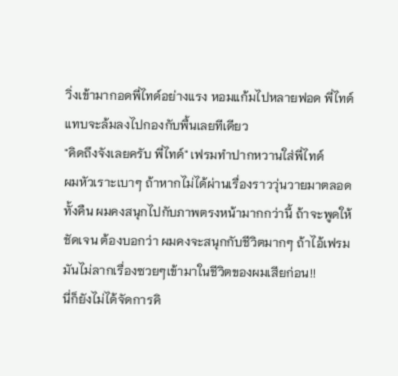วิ่งเข้ามากอดพี่ไทด์อย่างแรง หอมแก้มไปหลายฟอด พี่ไทด์แทบจะล้มลงไปกองกับพื้นเลยทีเดียว
"คิดถึงจังเลยครับ พี่ไทด์" เฟรมทำปากหวานใส่พี่ไทด์
ผมหัวเราะเบาๆ ถ้าหากไม่ได้ผ่านเรื่องราววุ่นวายมาตลอดทั้งคืน ผมคงสนุกไปกับภาพตรงหน้ามากกว่านี้ ถ้าจะพูดให้ชัดเจน ต้องบอกว่า ผมคงจะสนุกกับชีวิตมากๆ ถ้าไอ้เฟรมมันไม่ลากเรื่องซวยๆเข้ามาในชีวิตของผมเสียก่อน!!
นี่ก็ยังไม่ได้จัดการคิ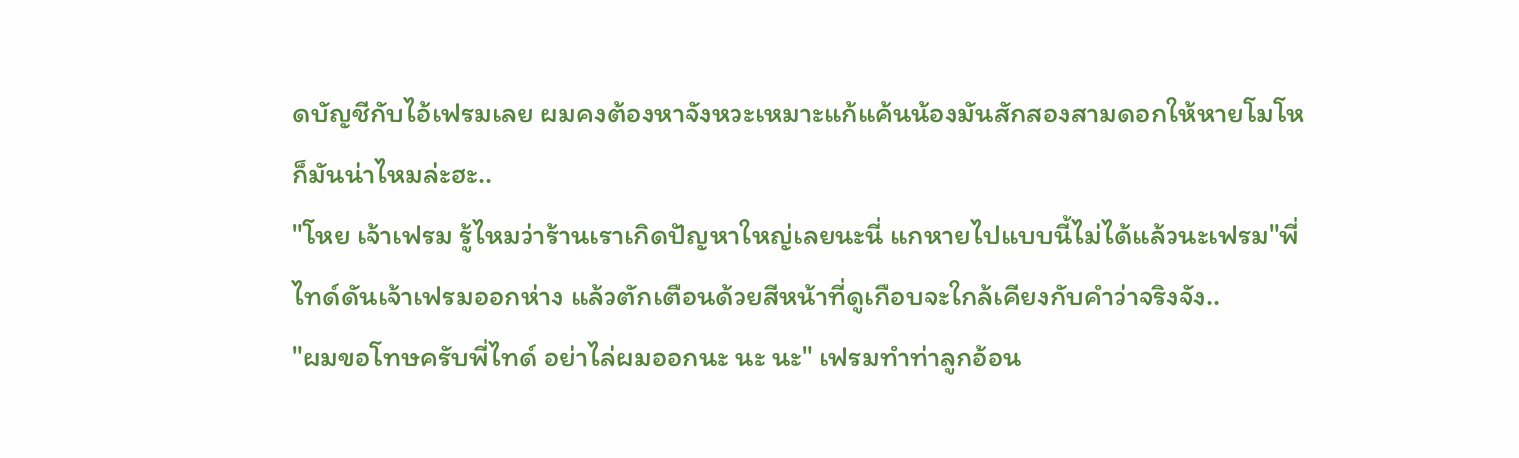ดบัญชีกับไอ้เฟรมเลย ผมคงต้องหาจังหวะเหมาะแก้แค้นน้องมันสักสองสามดอกให้หายโมโห ก็มันน่าไหมล่ะฮะ..
"โหย เจ้าเฟรม รู้ไหมว่าร้านเราเกิดปัญหาใหญ่เลยนะนี่ แกหายไปแบบนี้ไม่ได้แล้วนะเฟรม"พี่ไทด์ดันเจ้าเฟรมออกห่าง แล้วตักเตือนด้วยสีหน้าที่ดูเกือบจะใกล้เคียงกับคำว่าจริงจัง..
"ผมขอโทษครับพี่ไทด์ อย่าไล่ผมออกนะ นะ นะ" เฟรมทำท่าลูกอ้อน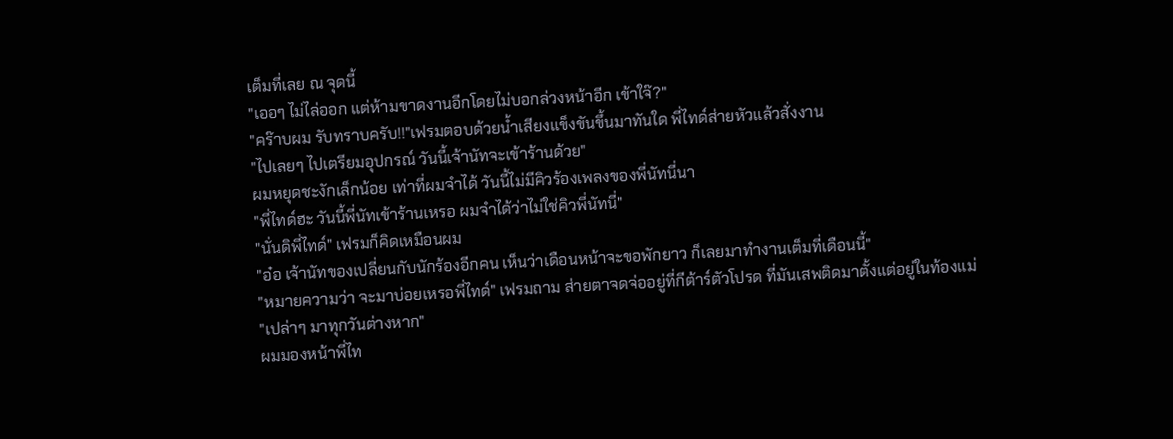เต็มที่เลย ณ จุดนี้
"เออๆ ไม่ไล่ออก แต่ห้ามขาดงานอีกโดยไม่บอกล่วงหน้าอีก เข้าใจ๊?"
"คร๊าบผม รับทราบครับ!!"เฟรมตอบด้วยน้ำเสียงแข็งขันขึ้นมาทันใด พี่ไทด์ส่ายหัวแล้วสั่งงาน
"ไปเลยๆ ไปเตรียมอุปกรณ์ วันนี้เจ้านัทจะเข้าร้านด้วย"
ผมหยุดชะงักเล็กน้อย เท่าที่ผมจำได้ วันนี้ไม่มีคิวร้องเพลงของพี่นัทนี่นา
"พี่ไทด์ฮะ วันนี้พี่นัทเข้าร้านเหรอ ผมจำได้ว่าไม่ใช่คิวพี่นัทนี่"
"นั่นดิพี่ไทด์" เฟรมก็คิดเหมือนผม
"อ๋อ เจ้านัทของเปลี่ยนกับนักร้องอีกคน เห็นว่าเดือนหน้าจะขอพักยาว ก็เลยมาทำงานเต็มที่เดือนนี้"
"หมายความว่า จะมาบ่อยเหรอพี่ไทด์" เฟรมถาม ส่ายตาจดจ่ออยู่ที่กีต้าร์ตัวโปรด ที่มันเสพติดมาตั้งแต่อยู่ในท้องแม่
"เปล่าๆ มาทุกวันต่างหาก"
ผมมองหน้าพี่ไท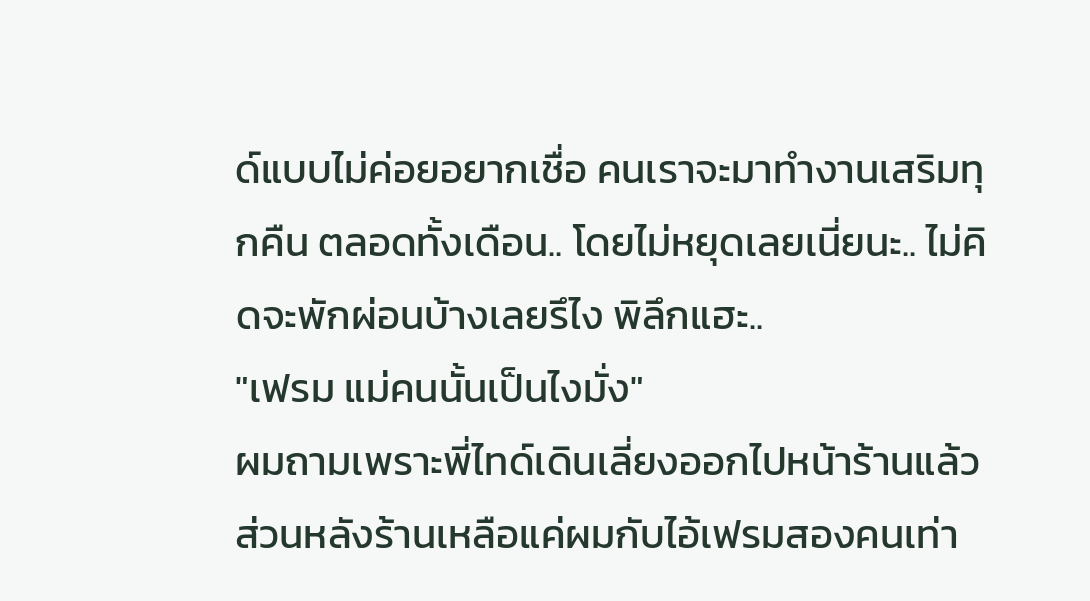ด์แบบไม่ค่อยอยากเชื่อ คนเราจะมาทำงานเสริมทุกคืน ตลอดทั้งเดือน.. โดยไม่หยุดเลยเนี่ยนะ.. ไม่คิดจะพักผ่อนบ้างเลยรึไง พิลึกแฮะ..
"เฟรม แม่คนนั้นเป็นไงมั่ง"
ผมถามเพราะพี่ไทด์เดินเลี่ยงออกไปหน้าร้านแล้ว ส่วนหลังร้านเหลือแค่ผมกับไอ้เฟรมสองคนเท่า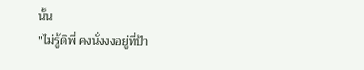นั้น
"ไม่รู้ดิพี่ คงนั่งงงอยู่ที่ป้า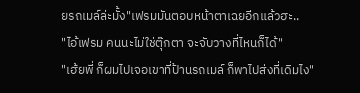ยรถเมล์ล่ะมั้ง"เฟรมมันตอบหน้าตาเฉยอีกแล้วฮะ..
"ไอ้เฟรม คนนะไม่ใช่ตุ๊กตา จะจับวางที่ไหนก็ได้"
"เฮ้ยพี่ ก็ผมไปเจอเขาที่ป้านรถเมล์ ก็พาไปส่งที่เดิมไง"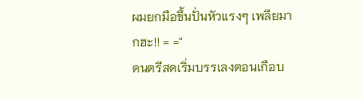ผมยกมือขึ้นปั่นหัวแรงๆ เพลียมากฮะ!! = ="
ดนตรีสดเริ่มบรรเลงตอนเกือบ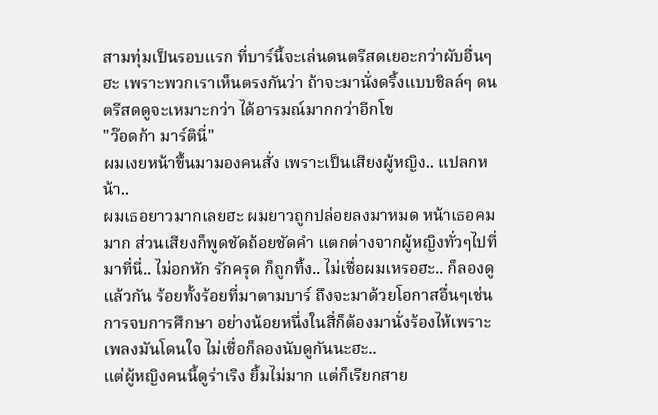สามทุ่มเป็นรอบแรก ที่บาร์นี้จะเล่นดนตรีสดเยอะกว่าผับอื่นๆฮะ เพราะพวกเราเห็นตรงกันว่า ถ้าจะมานั่งดริ้งแบบชิลล์ๆ ดนตรีสดดูจะเหมาะกว่า ได้อารมณ์มากกว่าอีกโข
"ว๊อดก้า มาร์ตินี่"
ผมเงยหน้าขึ้นมามองคนสั่ง เพราะเป็นเสียงผู้หญิง.. แปลกหน้า..
ผมเธอยาวมากเลยฮะ ผมยาวถูกปล่อยลงมาหมด หน้าเธอคมมาก ส่วนเสียงก็พูดชัดถ้อยชัดคำ แตกต่างจากผู้หญิงทั่วๆไปที่มาที่นี่.. ไม่อกหัก รักครุด ก็ถูกทิ้ง.. ไม่เชื่อผมเหรอฮะ.. ก็ลองดูแล้วกัน ร้อยทั้งร้อยที่มาตามบาร์ ถึงจะมาด้วยโอกาสอื่นๆเช่นการจบการศึกษา อย่างน้อยหนึ่งในสี่ก็ต้องมานั่งร้องไห้เพราะเพลงมันโดนใจ ไม่เชื่อก็ลองนับดูกันนะฮะ..
แต่ผู้หญิงคนนี้ดูร่าเริง ยิ้มไม่มาก แต่ก็เรียกสาย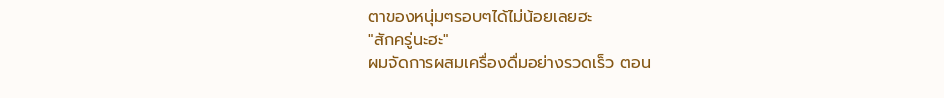ตาของหนุ่มๆรอบๆได้ไม่น้อยเลยฮะ
"สักครู่นะฮะ"
ผมจัดการผสมเครื่องดื่มอย่างรวดเร็ว ตอน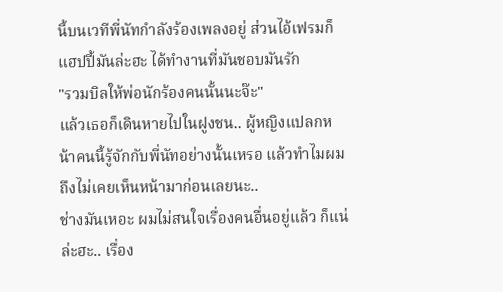นี้บนเวทีพี่นัทกำลังร้องเพลงอยู่ ส่วนไอ้เฟรมก็แฮปปี้มันล่ะฮะ ได้ทำงานที่มันชอบมันรัก
"รวมบิลให้พ่อนักร้องคนนั้นนะจ๊ะ"
แล้วเธอก็เดินหายไปในฝูงชน.. ผู้หญิงแปลกหน้าคนนี้รู้จักกับพี่นัทอย่างนั้นเหรอ แล้วทำไมผมถึงไม่เคยเห็นหน้ามาก่อนเลยนะ..
ช่างมันเหอะ ผมไม่สนใจเรื่องคนอื่นอยู่แล้ว ก็แน่ล่ะฮะ.. เรื่อง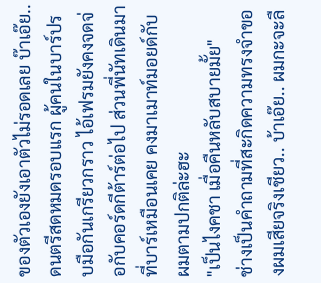ของตัวเองยังเอาตัวไม่รอดเลย บ๊าเอ๊ย..
ดนตรีสดหมดรอบแรก ผู้คนในบาร์ปรบมือกันเกรียวกราว ไอ้เฟรมยังคงจดจ่อกับคอร์ดกีต้าร์ต่อไป ส่วนพี่นัทเดินมาที่บาร์เหมือนเคย คงมาเมาท์มอยด์กับผมตามปกติล่ะฮะ
"เป็นไงคชา เมื่อคืนหลับสบายมั้ย"
ช่างเป็นคำถามที่สะกิดความทรงจำของผมเสียจริงเชียว.. บ้าเอ๊ย.. ผมกะจะลื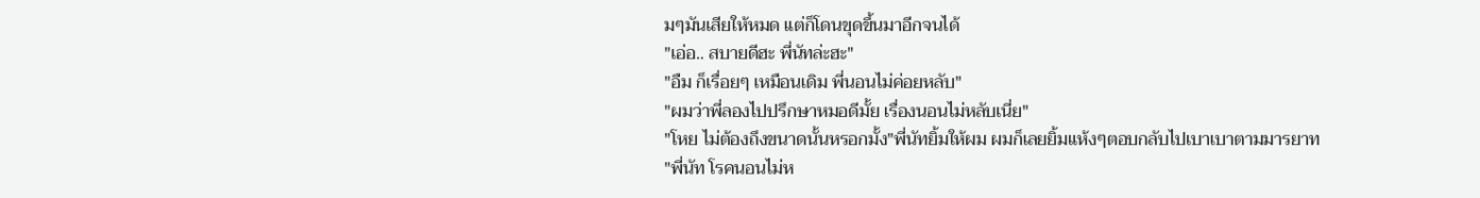มๆมันเสียให้หมด แต่ก็โดนขุดขึ้นมาอีกจนได้
"เอ่อ.. สบายดีฮะ พี่นัทล่ะฮะ"
"อืม ก็เรื่อยๆ เหมือนเดิม พี่นอนไม่ค่อยหลับ"
"ผมว่าพี่ลองไปปรึกษาหมอดีมั้ย เรื่องนอนไม่หลับเนี่ย"
"โหย ไม่ต้องถึงขนาดนั้นหรอกมั้ง"พี่นัทยิ้มให้ผม ผมก็เลยยิ้มแห้งๆตอบกลับไปเบาเบาตามมารยาท
"พี่นัท โรคนอนไม่ห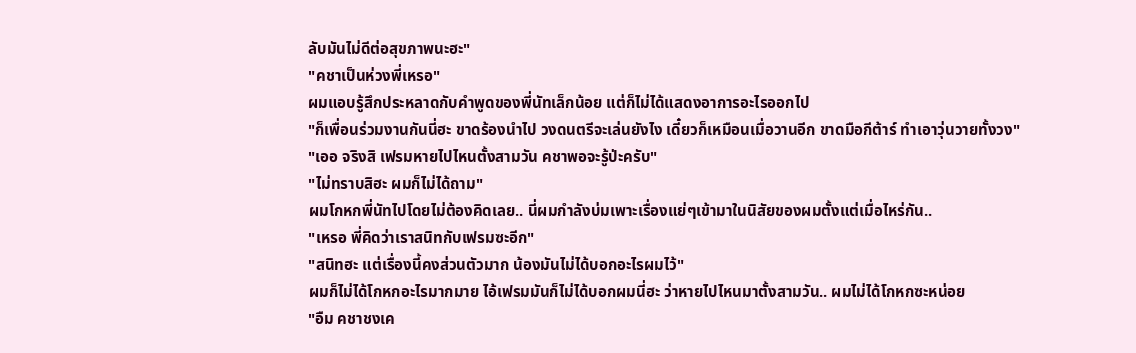ลับมันไม่ดีต่อสุขภาพนะฮะ"
"คชาเป็นห่วงพี่เหรอ"
ผมแอบรู้สึกประหลาดกับคำพูดของพี่นัทเล็กน้อย แต่ก็ไม่ได้แสดงอาการอะไรออกไป
"ก็เพื่อนร่วมงานกันนี่ฮะ ขาดร้องนำไป วงดนตรีจะเล่นยังไง เดี๋ยวก็เหมือนเมื่อวานอีก ขาดมือกีต้าร์ ทำเอาวุ่นวายทั้งวง"
"เออ จริงสิ เฟรมหายไปไหนตั้งสามวัน คชาพอจะรู้ป่ะครับ"
"ไม่ทราบสิฮะ ผมก็ไม่ได้ถาม"
ผมโกหกพี่นัทไปโดยไม่ต้องคิดเลย.. นี่ผมกำลังบ่มเพาะเรื่องแย่ๆเข้ามาในนิสัยของผมตั้งแต่เมื่อไหร่กัน..
"เหรอ พี่คิดว่าเราสนิทกับเฟรมซะอีก"
"สนิทฮะ แต่เรื่องนี้คงส่วนตัวมาก น้องมันไม่ได้บอกอะไรผมไว้"
ผมก็ไม่ได้โกหกอะไรมากมาย ไอ้เฟรมมันก็ไม่ได้บอกผมนี่ฮะ ว่าหายไปไหนมาตั้งสามวัน.. ผมไม่ได้โกหกซะหน่อย
"อืม คชาชงเค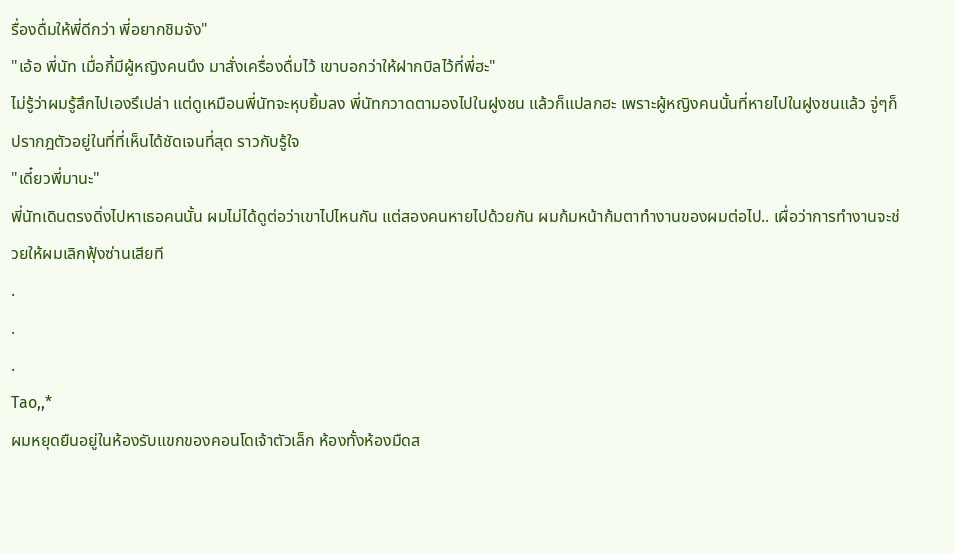รื่องดื่มให้พี่ดีกว่า พี่อยากชิมจัง"
"เอ้อ พี่นัท เมื่อกี้มีผู้หญิงคนนึง มาสั่งเครื่องดื่มไว้ เขาบอกว่าให้ฝากบิลไว้ที่พี่ฮะ"
ไม่รู้ว่าผมรู้สึกไปเองรึเปล่า แต่ดูเหมือนพี่นัทจะหุบยิ้มลง พี่นัทกวาดตามองไปในฝูงชน แล้วก็แปลกฮะ เพราะผู้หญิงคนนั้นที่หายไปในฝูงชนแล้ว จู่ๆก็ปรากฎตัวอยู่ในที่ที่เห็นได้ชัดเจนที่สุด ราวกับรู้ใจ
"เดี๋ยวพี่มานะ"
พี่นัทเดินตรงดิ่งไปหาเธอคนนั้น ผมไม่ได้ดูต่อว่าเขาไปไหนกัน แต่สองคนหายไปด้วยกัน ผมก้มหน้าก้มตาทำงานของผมต่อไป.. เผื่อว่าการทำงานจะช่วยให้ผมเลิกฟุ้งซ่านเสียที
.
.
.
Tao,,*
ผมหยุดยืนอยู่ในห้องรับแขกของคอนโดเจ้าตัวเล็ก ห้องทั้งห้องมืดส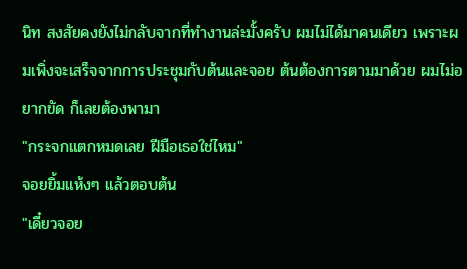นิท สงสัยคงยังไม่กลับจากที่ทำงานล่ะมั้งครับ ผมไม่ได้มาคนเดียว เพราะผมเพิ่งจะเสร็จจากการประชุมกับต้นและจอย ต้นต้องการตามมาด้วย ผมไม่อยากขัด ก็เลยต้องพามา
"กระจกแตกหมดเลย ฝีมือเธอใช่ไหม"
จอยยิ้มแห้งๆ แล้วตอบต้น
"เดี๋ยวจอย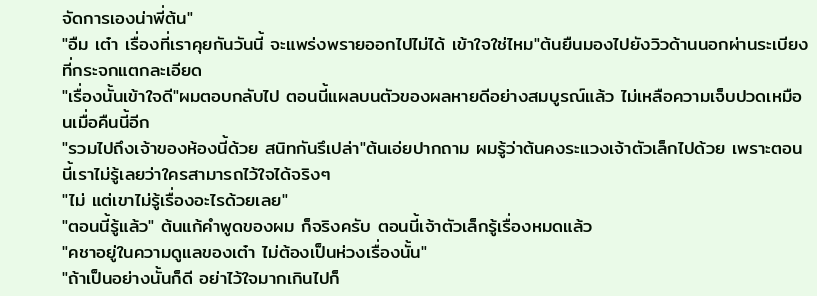จัดการเองน่าพี่ต้น"
"อืม เต๋า เรื่องที่เราคุยกันวันนี้ จะแพร่งพรายออกไปไม่ได้ เข้าใจใช่ไหม"ต้นยืนมองไปยังวิวด้านนอกผ่านระเบียงที่กระจกแตกละเอียด
"เรื่องนั้นเข้าใจดี"ผมตอบกลับไป ตอนนี้แผลบนตัวของผลหายดีอย่างสมบูรณ์แล้ว ไม่เหลือความเจ็บปวดเหมือนเมื่อคืนนี้อีก
"รวมไปถึงเจ้าของห้องนี้ด้วย สนิทกันรึเปล่า"ต้นเอ่ยปากถาม ผมรู้ว่าต้นคงระแวงเจ้าตัวเล็กไปด้วย เพราะตอนนี้เราไม่รู้เลยว่าใครสามารถไว้ใจได้จริงๆ
"ไม่ แต่เขาไม่รู้เรื่องอะไรด้วยเลย"
"ตอนนี้รู้แล้ว" ต้นแก้คำพูดของผม ก็จริงครับ ตอนนี้เจ้าตัวเล็กรู้เรื่องหมดแล้ว
"คชาอยู่ในความดูแลของเต๋า ไม่ต้องเป็นห่วงเรื่องนั้น"
"ถ้าเป็นอย่างนั้นก็ดี อย่าไว้ใจมากเกินไปก็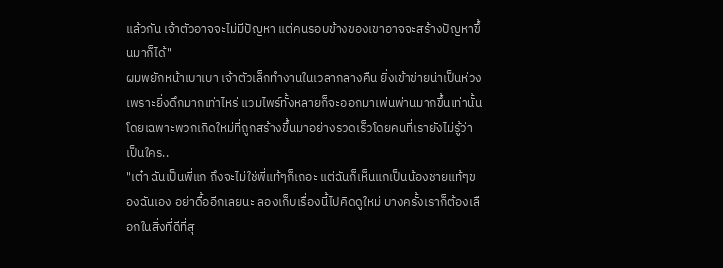แล้วกัน เจ้าตัวอาจจะไม่มีปัญหา แต่คนรอบข้างของเขาอาจจะสร้างปัญหาขึ้นมาก็ได้"
ผมพยักหน้าเบาเบา เจ้าตัวเล็กทำงานในเวลากลางคืน ยิ่งเข้าข่ายน่าเป็นห่วง เพราะยิ่งดึกมากเท่าไหร่ แวมไพร์ทั้งหลายก็จะออกมาเพ่นพ่านมากขึ้นเท่านั้น โดยเฉพาะพวกเกิดใหม่ที่ถูกสร้างขึ้นมาอย่างรวดเร็วโดยคนที่เรายังไม่รู้ว่าเป็นใคร..
"เต๋า ฉันเป็นพี่แก ถึงจะไม่ใช่พี่แท้ๆก็เถอะ แต่ฉันก็เห็นแกเป็นน้องชายแท้ๆของฉันเอง อย่าดื้ออีกเลยนะ ลองเก็บเรื่องนี้ไปคิดดูใหม่ บางครั้งเราก็ต้องเลือกในสิ่งที่ดีที่สุ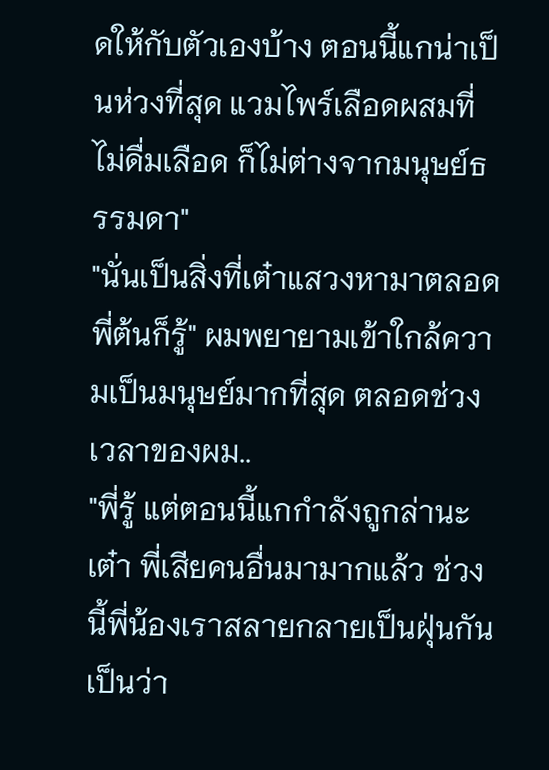ดให้กับตัวเองบ้าง ตอนนี้แกน่าเป็นห่วงที่สุด แวมไพร์เลือดผสมที่ไม่ดื่มเลือด ก็ไม่ต่างจากมนุษย์ธรรมดา"
"นั่นเป็นสิ่งที่เต๋าแสวงหามาตลอด พี่ต้นก็รู้" ผมพยายามเข้าใกล้ความเป็นมนุษย์มากที่สุด ตลอดช่วงเวลาของผม..
"พี่รู้ แต่ตอนนี้แกกำลังถูกล่านะเต๋า พี่เสียคนอื่นมามากแล้ว ช่วงนี้พี่น้องเราสลายกลายเป็นฝุ่นกันเป็นว่า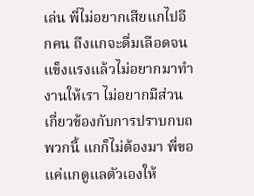เล่น พี่ไม่อยากเสียแกไปอีกคน ถึงแกจะดื่มเลือดจนแข็งแรงแล้วไม่อยากมาทำงานให้เรา ไม่อยากมีส่วนเกี่ยวข้องกับการปราบกบถพวกนี้ แกก็ไม่ต้องมา พี่ขอแค่แกดูแลตัวเองให้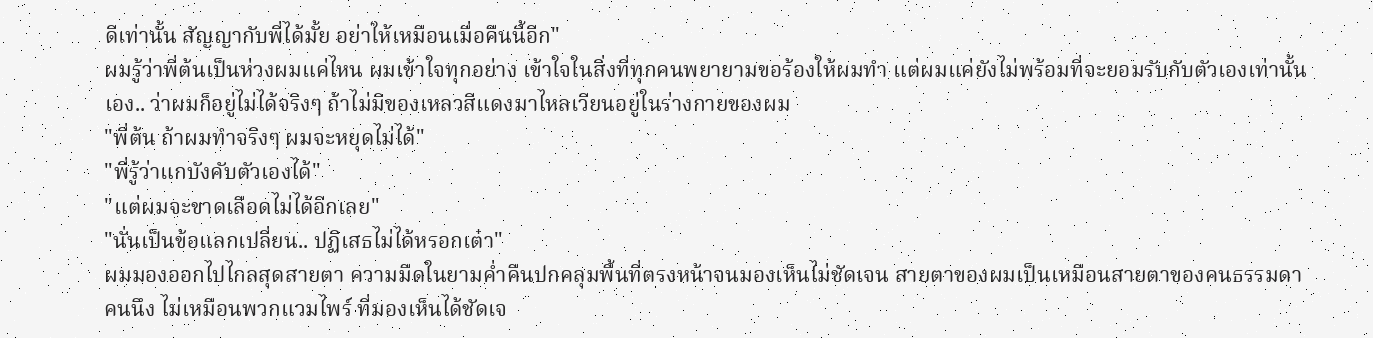ดีเท่านั้น สัญญากับพี่ได้มั้ย อย่าให้เหมือนเมื่อคืนนี้อีก"
ผมรู้ว่าพี่ต้นเป็นห่วงผมแค่ไหน ผมเข้าใจทุกอย่าง เข้าใจในสิ่งที่ทุกคนพยายามขอร้องให้ผมทำ แต่ผมแค่ยังไม่พร้อมที่จะยอมรับกับตัวเองเท่านั้นเอง.. ว่าผมก็อยู่ไม่ได้จริงๆ ถ้าไม่มีของเหลวสีแดงมาไหลเวียนอยู่ในร่างกายของผม
"พี่ต้น ถ้าผมทำจริงๆ ผมจะหยุดไม่ได้"
"พี่รู้ว่าแกบังคับตัวเองได้"
"แต่ผมจะขาดเลือดไม่ได้อีกเลย"
"นั่นเป็นข้อแลกเปลี่ยน.. ปฏิเสธไม่ได้หรอกเต๋า"
ผมมองออกไปไกลสุดสายตา ความมืดในยามค่ำคืนปกคลุมพื้นที่ตรงหน้าจนมองเห็นไม่ชัดเจน สายตาของผมเป็นเหมือนสายตาของคนธรรมดาคนนึง ไม่เหมือนพวกแวมไพร์ ที่มองเห็นได้ชัดเจ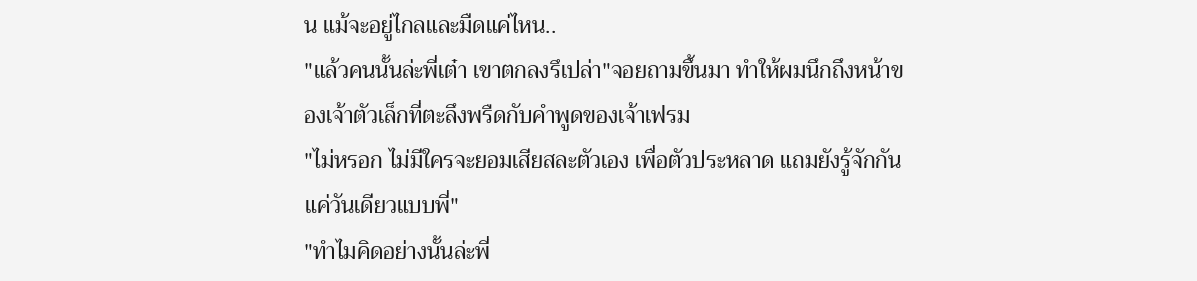น แม้จะอยู่ไกลและมืดแค่ไหน..
"แล้วคนนั้นล่ะพี่เต๋า เขาตกลงรึเปล่า"จอยถามขึ้นมา ทำให้ผมนึกถึงหน้าของเจ้าตัวเล็กที่ตะลึงพรืดกับคำพูดของเจ้าเฟรม
"ไม่หรอก ไม่มีใครจะยอมเสียสละตัวเอง เพื่อตัวประหลาด แถมยังรู้จักกันแค่วันเดียวแบบพี่"
"ทำไมคิดอย่างนั้นล่ะพี่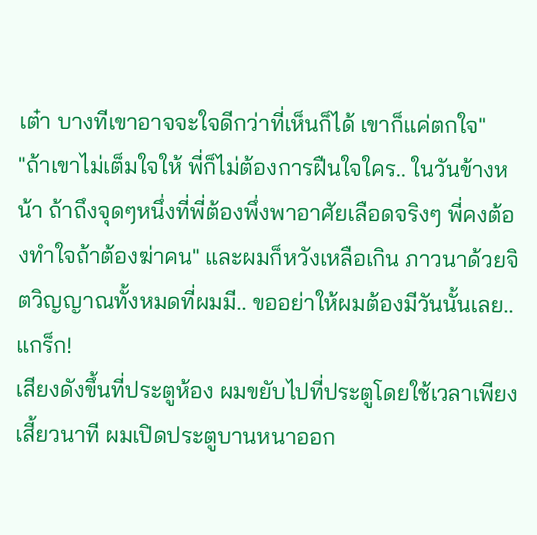เต๋า บางทีเขาอาจจะใจดีกว่าที่เห็นก็ได้ เขาก็แค่ตกใจ"
"ถ้าเขาไม่เต็มใจให้ พี่ก็ไม่ต้องการฝืนใจใคร.. ในวันข้างหน้า ถ้าถึงจุดๆหนึ่งที่พี่ต้องพึ่งพาอาศัยเลือดจริงๆ พี่คงต้องทำใจถ้าต้องฆ่าคน" และผมก็หวังเหลือเกิน ภาวนาด้วยจิตวิญญาณทั้งหมดที่ผมมี.. ขออย่าให้ผมต้องมีวันนั้นเลย..
แกร็ก!
เสียงดังขึ้นที่ประตูห้อง ผมขยับไปที่ประตูโดยใช้เวลาเพียงเสี้ยวนาที ผมเปิดประตูบานหนาออก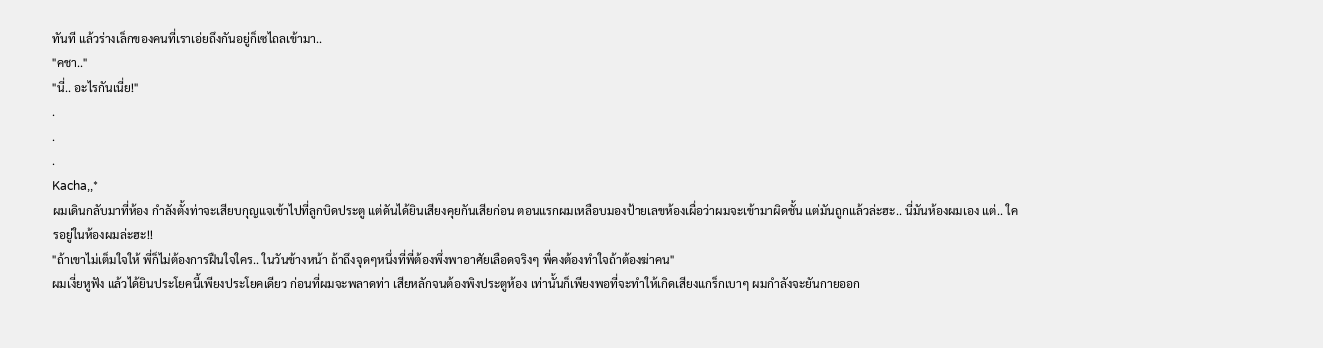ทันที แล้วร่างเล็กของคนที่เราเอ่ยถึงกันอยู่ก็เซไถลเข้ามา..
"คชา.."
"นี่.. อะไรกันเนี่ย!"
.
.
.
Kacha,,*
ผมเดินกลับมาที่ห้อง กำลังตั้งท่าจะเสียบกุญแจเข้าไปที่ลูกบิดประตู แต่ดันได้ยินเสียงคุยกันเสียก่อน ตอนแรกผมเหลือบมองป้ายเลขห้องเผื่อว่าผมจะเข้ามาผิดชั้น แต่มันถูกแล้วล่ะฮะ.. นี่มันห้องผมเอง แต่.. ใครอยู่ในห้องผมล่ะฮะ!!
"ถ้าเขาไม่เต็มใจให้ พี่ก็ไม่ต้องการฝืนใจใคร.. ในวันข้างหน้า ถ้าถึงจุดๆหนึ่งที่พี่ต้องพึ่งพาอาศัยเลือดจริงๆ พี่คงต้องทำใจถ้าต้องฆ่าคน"
ผมเงี่ยหูฟัง แล้วได้ยินประโยคนี้เพียงประโยคเดียว ก่อนที่ผมจะพลาดท่า เสียหลักจนต้องพิงประตูห้อง เท่านั้นก็เพียงพอที่จะทำให้เกิดเสียงแกร็กเบาๆ ผมกำลังจะยันกายออก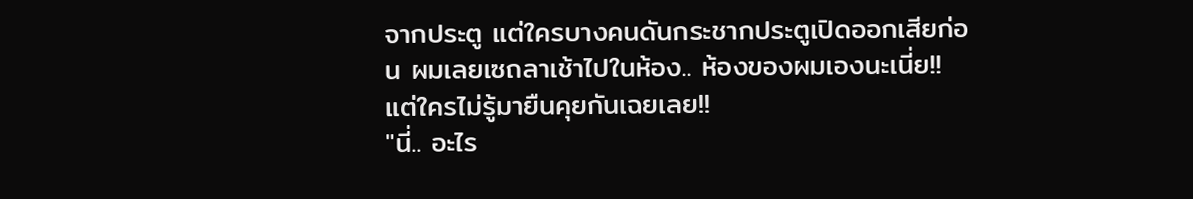จากประตู แต่ใครบางคนดันกระชากประตูเปิดออกเสียก่อน ผมเลยเซถลาเช้าไปในห้อง.. ห้องของผมเองนะเนี่ย!! แต่ใครไม่รู้มายืนคุยกันเฉยเลย!!
"นี่.. อะไร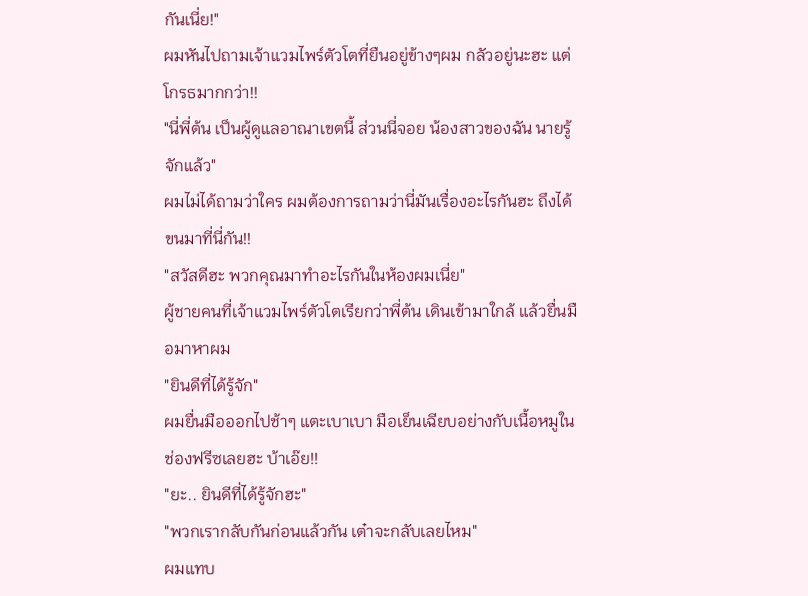กันเนี่ย!"
ผมหันไปถามเจ้าแวมไพร์ตัวโตที่ยืนอยู่ข้างๆผม กลัวอยู่นะฮะ แต่โกรธมากกว่า!!
"นี่พี่ต้น เป็นผู้ดูแลอาณาเขตนี้ ส่วนนี่จอย น้องสาวของฉัน นายรู้จักแล้ว"
ผมไม่ได้ถามว่าใคร ผมต้องการถามว่านี่มันเรื่องอะไรกันฮะ ถึงได้ขนมาที่นี่กัน!!
"สวัสดีฮะ พวกคุณมาทำอะไรกันในห้องผมเนี่ย"
ผู้ชายคนที่เจ้าแวมไพร์ตัวโตเรียกว่าพี่ต้น เดินเข้ามาใกล้ แล้วยื่นมือมาหาผม
"ยินดีที่ได้รู้จัก"
ผมยื่นมือออกไปช้าๆ แตะเบาเบา มือเย็นเฉียบอย่างกับเนื้อหมูในช่องฟรีซเลยฮะ บ้าเอ๊ย!!
"ยะ.. ยินดีที่ได้รู้จักฮะ"
"พวกเรากลับกันก่อนแล้วกัน เต๋าจะกลับเลยไหม"
ผมแทบ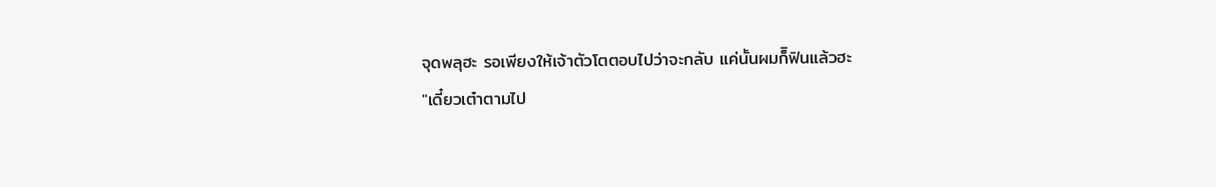จุดพลุฮะ รอเพียงให้เจ้าตัวโตตอบไปว่าจะกลับ แค่นั้นผมก็ิฟินแล้วฮะ
"เดี๋ยวเต๋าตามไป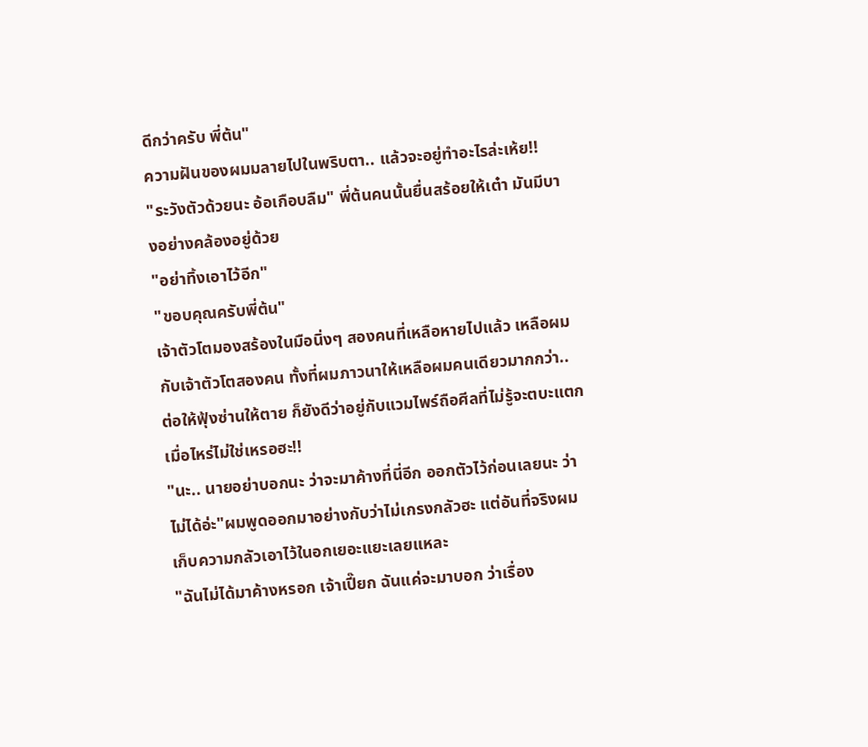ดีกว่าครับ พี่ต้น"
ความฝันของผมมลายไปในพริบตา.. แล้วจะอยู่ทำอะไรล่ะเห้ย!!
"ระวังตัวด้วยนะ อ้อเกือบลืม" พี่ต้นคนนั้นยื่นสร้อยให้เต๋า มันมีบางอย่างคล้องอยู่ด้วย
"อย่าทิ้งเอาไว้อีก"
"ขอบคุณครับพี่ต้น"
เจ้าตัวโตมองสร้องในมือนิ่งๆ สองคนที่เหลือหายไปแล้ว เหลือผมกับเจ้าตัวโตสองคน ทั้งที่ผมภาวนาให้เหลือผมคนเดียวมากกว่า.. ต่อให้ฟุ้งซ่านให้ตาย ก็ยังดีว่าอยู่กับแวมไพร์ถือศีลที่ไม่รู้จะตบะแตกเมื่อไหร่ไม่ใช่เหรอฮะ!!
"นะ.. นายอย่าบอกนะ ว่าจะมาค้างที่นี่อีก ออกตัวไว้ก่อนเลยนะ ว่าไม่ได้อ่ะ"ผมพูดออกมาอย่างกับว่าไม่เกรงกลัวฮะ แต่อันที่จริงผมเก็บความกลัวเอาไว้ในอกเยอะแยะเลยแหละ
"ฉันไม่ได้มาค้างหรอก เจ้าเปี๊ยก ฉันแค่จะมาบอก ว่าเรื่อง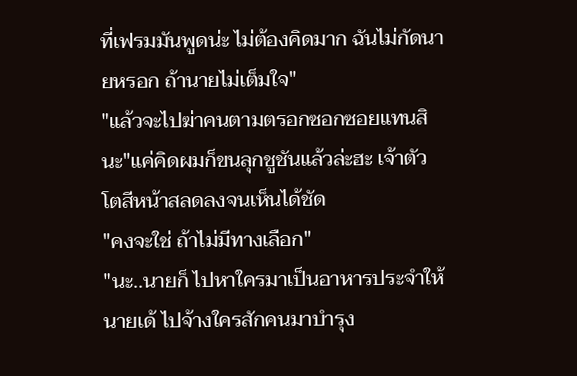ที่เฟรมมันพูดน่ะ ไม่ต้องคิดมาก ฉันไม่กัดนายหรอก ถ้านายไม่เต็มใจ"
"แล้วจะไปฆ่าคนตามตรอกซอกซอยแทนสินะ"แค่คิดผมก็ขนลุกชูชันแล้วล่ะฮะ เจ้าตัวโตสีหน้าสลดลงจนเห็นได้ชัด
"คงจะใช่ ถ้าไม่มีทางเลือก"
"นะ..นายก็ ไปหาใครมาเป็นอาหารประจำให้นายเด้ ไปจ้างใครสักคนมาบำรุง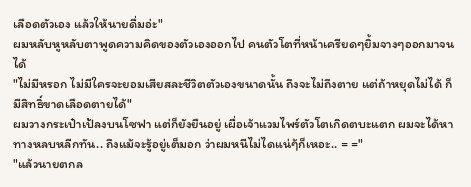เลือดตัวเอง แล้วให้นายดื่มอ่ะ"
ผมหลับหูหลับตาพูดความคิดของตัวเองออกไป คนตัวโตที่หน้าเครียดๆยิ้มจางๆออกมาจนได้
"ไม่มีหรอก ไม่มีใครจะยอมเสียสละชีวิตตัวเองขนาดนั้น ถึงจะไม่ถึงตาย แต่ถ้าหยุดไม่ได้ ก็มีสิทธิ์ขาดเลือดตายได้"
ผมวางกระเป๋าเป้ลงบนโซฟา แต่ก็ยังยืนอยู่ เผื่อเจ้าแวมไพร์ตัวโตเกิดตบะแตก ผมจะได้หาทางหลบหลีกทัน.. ถึงแม้จะรู้อยู่เต็มอก ว่าผมหนีไม่ไดแน่ๆ้ก็เหอะ.. = ="
"แล้วนายตกล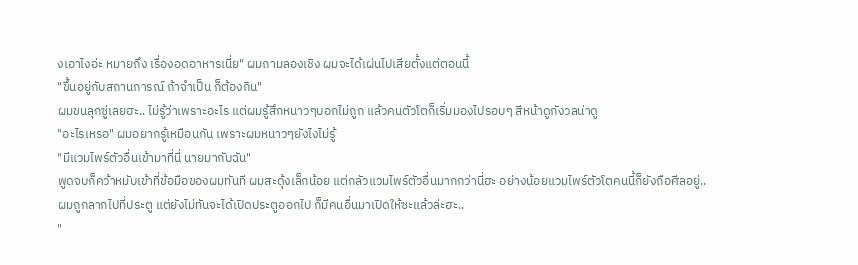งเอาไงอ่ะ หมายถึง เรื่องอดอาหารเนี่ย" ผมถามลองเชิง ผมจะได้เผ่นไปเสียตั้งแต่ตอนนี้
"ขึ้นอยู่กับสถานการณ์ ถ้าจำเป็น ก็ต้องกิน"
ผมขนลุกซู่เลยฮะ.. ไม่รู้ว่าเพราะอะไร แต่ผมรู้สึกหนาวๆบอกไม่ถูก แล้วคนตัวโตก็เริ่มมองไปรอบๆ สีหน้าดูกังวลน่าดู
"อะไรเหรอ" ผมอยากรู้เหมือนกัน เพราะผมหนาวๆยังไงไม่รู้
"มีแวมไพร์ตัวอื่นเข้ามาที่นี่ นายมากับฉัน"
พูดจบก็คว้าหมับเข้าที่ข้อมือของผมทันที ผมสะดุ้งเล็กน้อย แต่กลัวแวมไพร์ตัวอื่นมากกว่านี่ฮะ อย่างน้อยแวมไพร์ตัวโตคนนี้ก็ยังถือศีลอยู่..
ผมถูกลากไปที่ประตู แต่ยังไม่ทันจะได้เปิดประตูออกไป ก็มีคนอื่นมาเปิดให้ซะแล้วล่ะฮะ..
"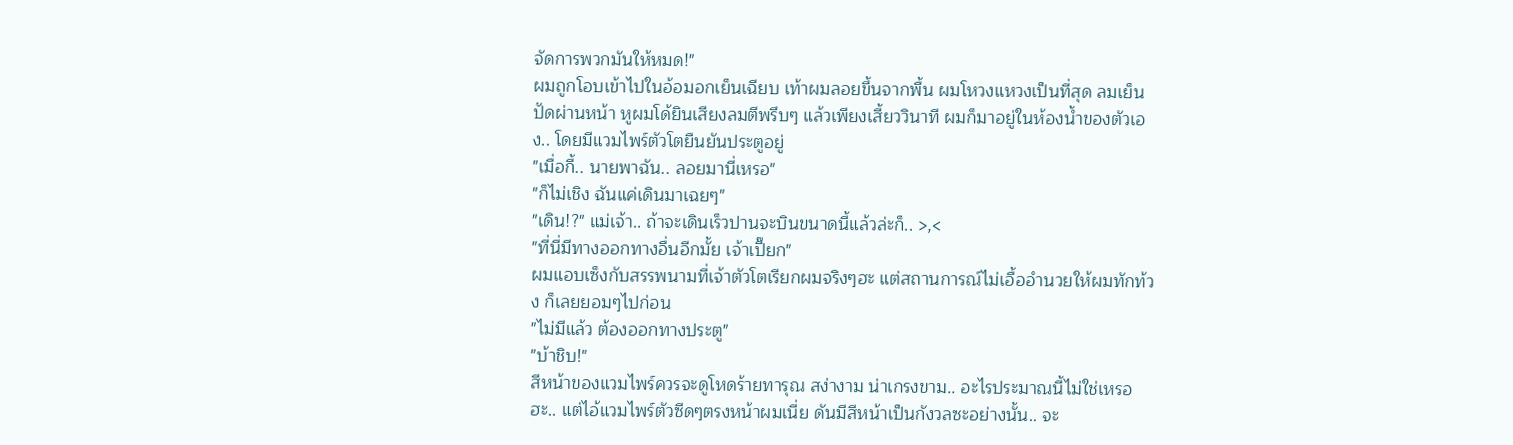จัดการพวกมันให้หมด!"
ผมถูกโอบเข้าไปในอ้อมอกเย็นเฉียบ เท้าผมลอยขึ้นจากพื้น ผมโหวงแหวงเป็นที่สุด ลมเย็นปัดผ่านหน้า หูผมโด้ยินเสียงลมตีพรึบๆ แล้วเพียงเสี้ยววินาที ผมก็มาอยู่ในห้องน้ำของตัวเอง.. โดยมีแวมไพร์ตัวโตยืนยันประตูอยู่
"เมื่อกี้.. นายพาฉัน.. ลอยมานี่เหรอ"
"ก็ไม่เชิง ฉันแค่เดินมาเฉยๆ"
"เดิน!?" แม่เจ้า.. ถ้าจะเดินเร็วปานจะบินขนาดนี้แล้วล่ะก็.. >,<
"ที่นี่มีทางออกทางอื่นอีกมั้ย เจ้าเปี๊ยก"
ผมแอบเซ็งกับสรรพนามที่เจ้าตัวโตเรียกผมจริงๆฮะ แต่สถานการณ์ไม่เอื้ออำนวยให้ผมทักท้วง ก็เลยยอมๆไปก่อน
"ไม่มีแล้ว ต้องออกทางประตู"
"บ้าชิบ!"
สีหน้าของแวมไพร์ควรจะดูโหดร้ายทารุณ สง่างาม น่าเกรงขาม.. อะไรประมาณนี้ไม่ใช่เหรอฮะ.. แต่ไอ้แวมไพร์ตัวซีดๆตรงหน้าผมเนี่ย ดันมีสีหน้าเป็นกังวลซะอย่างนั้น.. จะ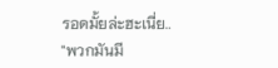รอดมั้ยล่ะฮะเนี่ย..
"พวกมันมี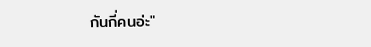กันกี่คนอ่ะ"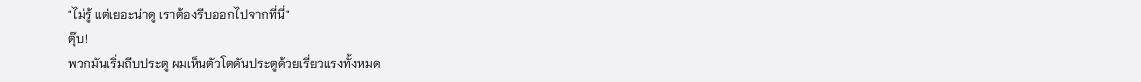"ไม่รู้ แต่เยอะน่าดู เราต้องรีบออกไปจากที่นี่"
ตุ๊บ!
พวกมันเริ่มถีบประตู ผมเห็นตัวโตดันประตูด้วยเรี่ยวแรงทั้งหมด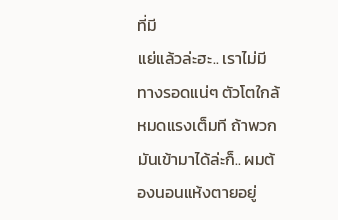ที่มี
แย่แล้วล่ะฮะ.. เราไม่มีทางรอดแน่ๆ ตัวโตใกล้หมดแรงเต็มที ถ้าพวกมันเข้ามาได้ล่ะก็.. ผมต้องนอนแห้งตายอยู่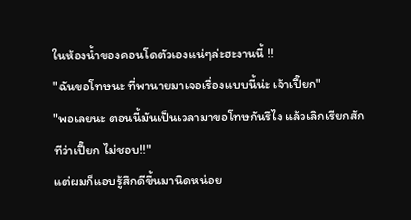ในห้องน้ำของคอนโดตัวเองแน่ๆล่ะฮะงานนี้ !!
"ฉันขอโทษนะ ที่พานายมาเจอเรื่องแบบนี้น่ะ เจ้าเปี๊ยก"
"พอเลยนะ ตอนนี้มันเป็นเวลามาขอโทษกันรึไง แล้วเลิกเรียกสักทีว่าเปี๊ยก ไม่ชอบ!!"
แต่ผมก็แอบรู้สึกดีขึ้นมานิดหน่อย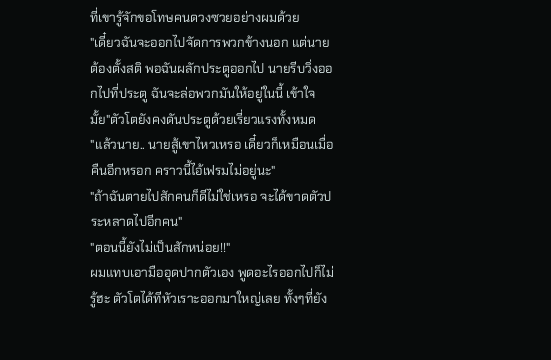ที่เขารู้จักขอโทษคนดวงซวยอย่างผมด้วย
"เดี๋ยวฉันจะออกไปจัดการพวกข้างนอก แต่นายต้องตั้งสติ พอฉันผลักประตูออกไป นายรีบวิ่งออกไปที่ประตู ฉันจะล่อพวกมันให้อยู่ในนี้ เข้าใจมั้ย"ตัวโตยังคงดันประตูด้วยเรี่ยวแรงทั้งหมด
"แล้วนาย.. นายสู้เขาไหวเหรอ เดี๋ยวก็เหมือนเมื่อคืนอีกหรอก คราวนี้ไอ้เฟรมไม่อยู่นะ"
"ถ้าฉันตายไปสักคนก็ดีไม่ใช่เหรอ จะได้ขาดตัวประหลาดไปอีกคน"
"ตอนนี้ยังไม่เป็นสักหน่อย!!"
ผมแทบเอามืออุดปากตัวเอง พูดอะไรออกไปก็ไม่รู้ฮะ ตัวโตได้ทีหัวเราะออกมาใหญ่เลย ทั้งๆที่ยัง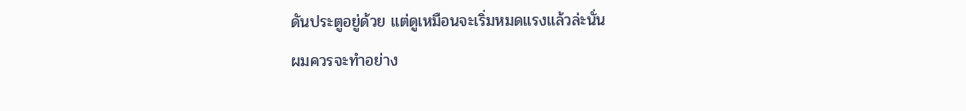ดันประตูอยู่ด้วย แต่ดูเหมือนจะเริ่มหมดแรงแล้วล่ะนั่น
ผมควรจะทำอย่าง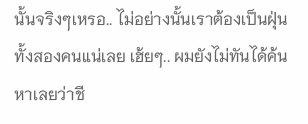นั้นจริงๆเหรอ.. ไม่อย่างนั้นเราต้องเป็นฝุ่นทั้งสองคนแน่เลย เฮ้ยๆ.. ผมยังไม่ทันได้ค้นหาเลยว่าชี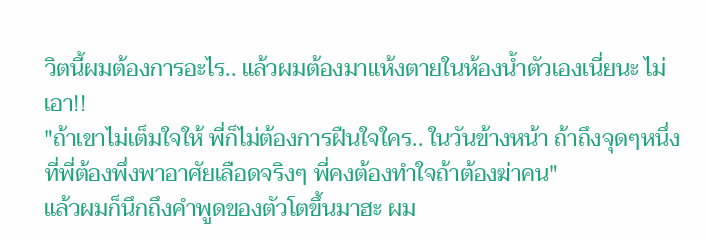วิตนี้ผมต้องการอะไร.. แล้วผมต้องมาแห้งตายในห้องน้ำตัวเองเนี่ยนะ ไม่เอา!!
"ถ้าเขาไม่เต็มใจให้ พี่ก็ไม่ต้องการฝืนใจใคร.. ในวันข้างหน้า ถ้าถึงจุดๆหนึ่งที่พี่ต้องพึ่งพาอาศัยเลือดจริงๆ พี่คงต้องทำใจถ้าต้องฆ่าคน"
แล้วผมก็นึกถึงคำพูดของตัวโตขึ้นมาฮะ ผม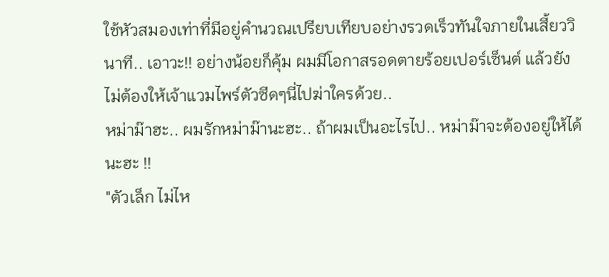ใช้หัวสมองเท่าที่มีอยู่คำนวณเปรียบเทียบอย่างรวดเร็วทันใจภายในเสี้ยววินาที.. เอาวะ!! อย่างน้อยก็คุ้ม ผมมีโอกาสรอดตายร้อยเปอร์เซ็นต์ แล้วยังไม่ต้องให้เจ้าแวมไพร์ตัวซีดๆนี่ไปฆ่าใครด้วย..
หม่าม๊าฮะ.. ผมรักหม่าม๊านะฮะ.. ถ้าผมเป็นอะไรไป.. หม่าม๊าจะต้องอยู่ให้ได้นะฮะ !!
"ตัวเล็ก ไม่ไห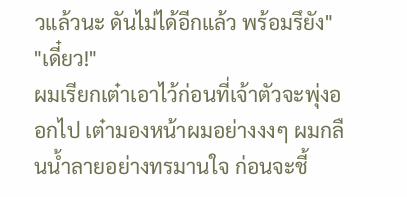วแล้วนะ ดันไม่ได้อีกแล้ว พร้อมรึยัง"
"เดี๋ยว!"
ผมเรียกเต๋าเอาไว้ก่อนที่เจ้าตัวจะพุ่งออกไป เต๋ามองหน้าผมอย่างงงๆ ผมกลืนน้ำลายอย่างทรมานใจ ก่อนจะชี้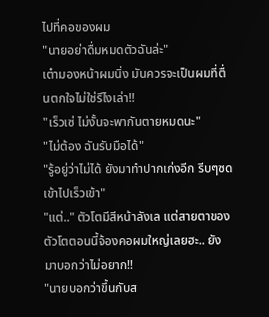ไปที่คอของผม
"นายอย่าดื่มหมดตัวฉันล่ะ"
เต๋ามองหน้าผมนิ่ง มันควรจะเป็นผมที่ตื่นตกใจไม่ใช่รึไงเล่า!!
"เร็วเซ่ ไม่งั้นจะพากันตายหมดนะ"
"ไม่ต้อง ฉันรับมือได้"
"รู้อยู่ว่าไม่ได้ ยังมาทำปากเก่งอีก รีบๆซดเข้าไปเร็วเข้า"
"แต่.." ตัวโตมีสีหน้าลังเล แต่สายตาของตัวโตตอนนี้จ้องคอผมใหญ่เลยฮะ.. ยังมาบอกว่าไม่อยาก!!
"นายบอกว่าขึ้นกับส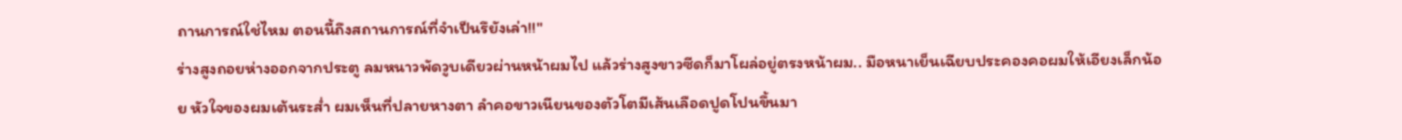ถานการณ์ใช่ไหม ตอนนี้ถึงสถานการณ์ที่จำเป็นรึยังเล่า!!"
ร่างสูงถอยห่างออกจากประตู ลมหนาวพัดวูบเดียวผ่านหน้าผมไป แล้วร่างสูงขาวซีดก็มาโผล่อยู่ตรงหน้าผม.. มือหนาเย็นเฉียบประคองคอผมให้เอียงเล็กน้อย หัวใจของผมเต้นระส่ำ ผมเห็นที่ปลายหางตา ลำคอขาวเนียนของตัวโตมีเส้นเลือดปูดโปนขึ้นมา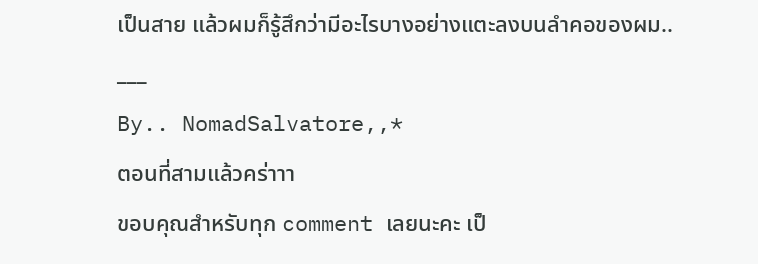เป็นสาย แล้วผมก็รู้สึกว่ามีอะไรบางอย่างแตะลงบนลำคอของผม..
___
By.. NomadSalvatore,,*
ตอนที่สามแล้วคร่าาา
ขอบคุณสำหรับทุก comment เลยนะคะ เป็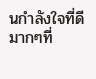นกำลังใจที่ดีมากๆที่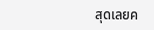สุดเลยค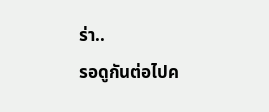ร่า..
รอดูกันต่อไปค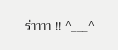ร่าาาา !! ^___^